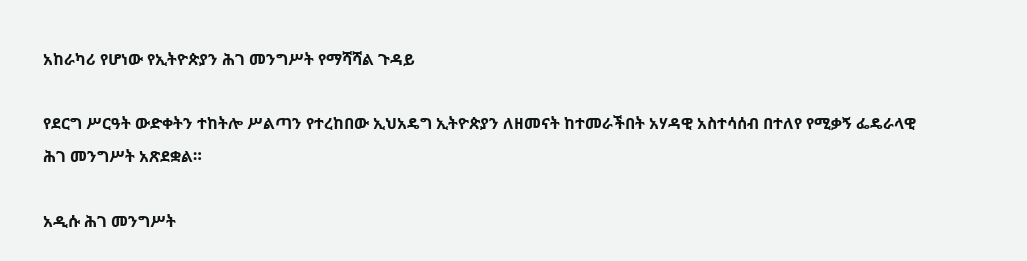አከራካሪ የሆነው የኢትዮጵያን ሕገ መንግሥት የማሻሻል ጉዳይ

የደርግ ሥርዓት ውድቀትን ተከትሎ ሥልጣን የተረከበው ኢህአዴግ ኢትዮጵያን ለዘመናት ከተመራችበት አሃዳዊ አስተሳሰብ በተለየ የሚቃኝ ፌዴራላዊ ሕገ መንግሥት አጽደቋል።

አዲሱ ሕገ መንግሥት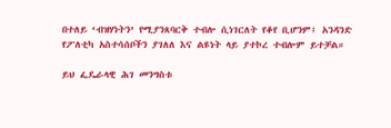በተለይ ‘ብዝሃነትን’ የሚያንጸባርቅ ተብሎ ሲነገርለት የቆየ ቢሆንም፤ አንዳንድ የፖለቲካ አስተሳሰቦችን ያገለለ እና ልዩነት ላይ ያተኮረ ተብሎም ይተቻል።

ይህ ፌዴራላዊ ሕገ መንግስቱ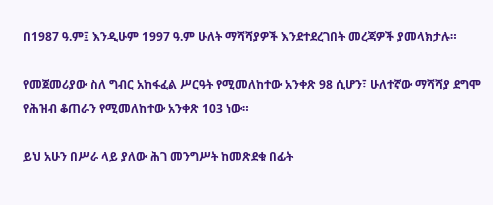በ1987 ዓ.ም፤ እንዲሁም 1997 ዓ.ም ሁለት ማሻሻያዎች እንደተደረገበት መረጃዎች ያመላክታሉ።

የመጀመሪያው ስለ ግብር አከፋፈል ሥርዓት የሚመለከተው አንቀጽ 98 ሲሆን፣ ሁለተኛው ማሻሻያ ደግሞ የሕዝብ ቆጠራን የሚመለከተው አንቀጽ 103 ነው።

ይህ አሁን በሥራ ላይ ያለው ሕገ መንግሥት ከመጽደቁ በፊት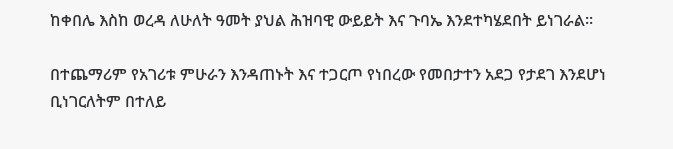ከቀበሌ እስከ ወረዳ ለሁለት ዓመት ያህል ሕዝባዊ ውይይት እና ጉባኤ እንደተካሄደበት ይነገራል።

በተጨማሪም የአገሪቱ ምሁራን እንዳጠኑት እና ተጋርጦ የነበረው የመበታተን አደጋ የታደገ እንደሆነ ቢነገርለትም በተለይ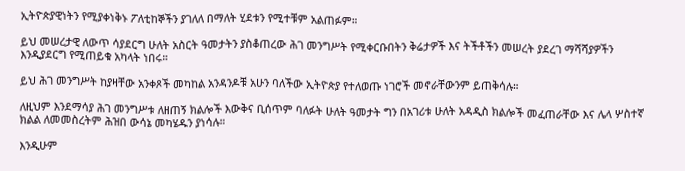ኢትዮጵያዊነትን የሚያቀነቅኑ ፖለቲከኞችን ያገለለ በማለት ሂደቱን የሚተቹም አልጠፉም።

ይህ መሠረታዊ ለውጥ ሳያደርግ ሁለት አስርት ዓመታትን ያስቆጠረው ሕገ መንግሥት የሚቀርቡበትን ቅሬታዎች እና ትችቶችን መሠረት ያደረገ ማሻሻያዎችን እንዲያደርግ የሚጠይቁ አካላት ነበሩ።

ይህ ሕገ መንግሥት ከያዛቸው አንቀጾች መካከል አንዳንዶቹ አሁን ባለችው ኢትዮጵያ የተለወጡ ነገሮች መኖራቸውንም ይጠቅሳሉ።

ለዚህም እንደማሳያ ሕገ መንግሥቱ ለዘጠኝ ክልሎች እውቅና ቢሰጥም ባለፉት ሁለት ዓመታት ግን በአገሪቱ ሁለት አዳዲስ ክልሎች መፈጠራቸው እና ሌላ ሦስተኛ ክልል ለመመስረትም ሕዝበ ውሳኔ መካሄዱን ያነሳሉ።

እንዲሁም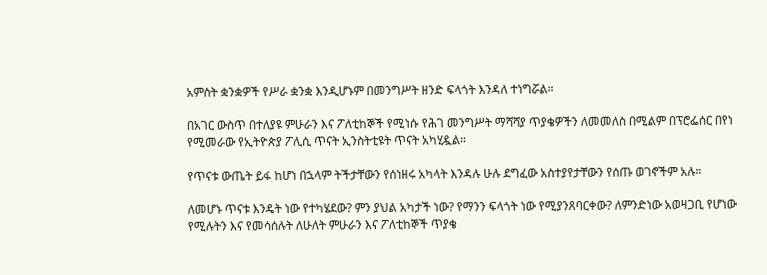አምስት ቋንቋዎች የሥራ ቋንቋ እንዲሆኑም በመንግሥት ዘንድ ፍላጎት እንዳለ ተነግሯል።

በአገር ውስጥ በተለያዩ ምሁራን እና ፖለቲከኞች የሚነሱ የሕገ መንግሥት ማሻሻያ ጥያቄዎችን ለመመለስ በሚልም በፕሮፌሰር በየነ የሚመራው የኢትዮጵያ ፖሊሲ ጥናት ኢንስትቲዩት ጥናት አካሂዷል።

የጥናቱ ውጤት ይፋ ከሆነ በኋላም ትችታቸውን የሰነዘሩ አካላት እንዳሉ ሁሉ ደግፈው አስተያየታቸውን የሰጡ ወገኖችም አሉ።

ለመሆኑ ጥናቱ እንዴት ነው የተካሄደው? ምን ያህል አካታች ነው? የማንን ፍላጎት ነው የሚያንጸባርቀው? ለምንድነው አወዛጋቢ የሆነው የሚሉትን እና የመሳሰሉት ለሁለት ምሁራን እና ፖለቲከኞች ጥያቄ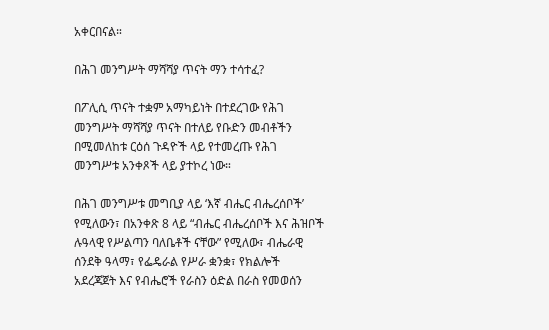አቀርበናል።

በሕገ መንግሥት ማሻሻያ ጥናት ማን ተሳተፈ?

በፖሊሲ ጥናት ተቋም አማካይነት በተደረገው የሕገ መንግሥት ማሻሻያ ጥናት በተለይ የቡድን መብቶችን በሚመለከቱ ርዕሰ ጉዳዮች ላይ የተመረጡ የሕገ መንግሥቱ አንቀጾች ላይ ያተኮረ ነው።

በሕገ መንግሥቱ መግቢያ ላይ ‘እኛ ብሔር ብሔረሰቦች’ የሚለውን፣ በአንቀጽ 8 ላይ “ብሔር ብሔረሰቦች እና ሕዝቦች ሉዓላዊ የሥልጣን ባለቤቶች ናቸው” የሚለው፣ ብሔራዊ ሰንደቅ ዓላማ፣ የፌዴራል የሥራ ቋንቋ፣ የክልሎች አደረጃጀት እና የብሔሮች የራስን ዕድል በራስ የመወሰን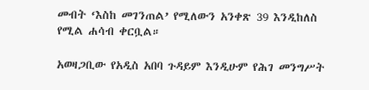መብት ‘እስከ መገንጠል’ የሚለውን አንቀጽ 39 እንዲከለስ የሚል ሐሳብ ቀርቧል።

አወዛጋቢው የአዲስ አበባ ጉዳይም እንዲሁም የሕገ መንግሥት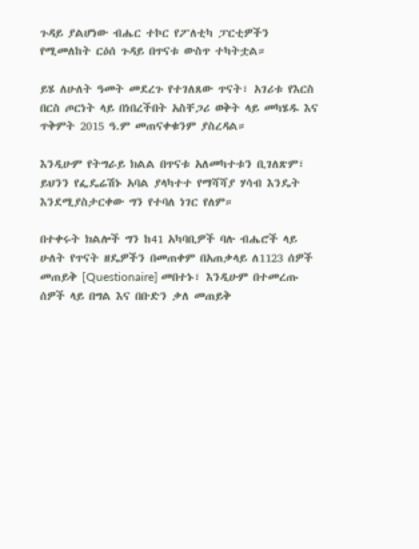ጉዳይ ያልሆነው ብሔር ተኮር የፖለቲካ ፓርቲዎችን የሚመለከት ርዕሰ ጉዳይ በጥናቱ ውስጥ ተካትቷል።

ይሄ ለሁለት ዓመት መደረጉ የተገለጸው ጥናት፣ አገሪቱ የእርስ በርስ ጦርነት ላይ በነበረችበት አስቸጋሪ ወቅት ላይ መካሄዱ እና ጥቅምት 2015 ዓ.ም መጠናቀቁንም ያስረዳል።

እንዲሁም የትግራይ ክልል በጥናቱ አለመካተቱን ቢገለጽም፣ ይህንን የፌዴሬሽኑ አባል ያላካተተ የማሻሻያ ሃሳብ እንዴት እንደሚያስታርቀው ግን የተባለ ነገር የለም።

በተቀሩት ክልሎች ግን ከ41 አካባቢዎች ባሉ ብሔሮች ላይ ሁለት የጥናት ዘዴዎችን በመጠቀም በአጠቃላይ ለ1123 ሰዎች መጠይቅ [Questionaire] መበተኑ፣ እንዲሁም በተመረጡ ሰዎች ላይ በግል እና በቡድን ቃለ መጠይቅ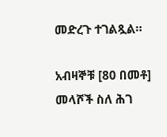መድረጉ ተገልጿል።

አብዛኞቹ [80 በመቶ] መላሾች ስለ ሕገ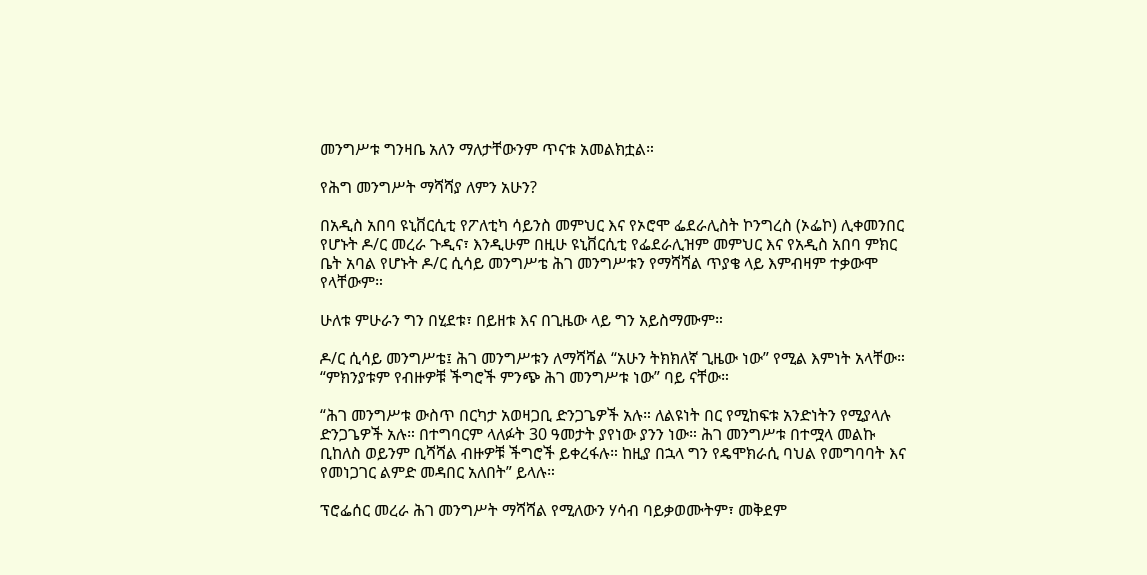መንግሥቱ ግንዛቤ አለን ማለታቸውንም ጥናቱ አመልክቷል።

የሕግ መንግሥት ማሻሻያ ለምን አሁን?

በአዲስ አበባ ዩኒቨርሲቲ የፖለቲካ ሳይንስ መምህር እና የኦሮሞ ፌደራሊስት ኮንግረስ (ኦፌኮ) ሊቀመንበር የሆኑት ዶ/ር መረራ ጉዲና፣ እንዲሁም በዚሁ ዩኒቨርሲቲ የፌደራሊዝም መምህር እና የአዲስ አበባ ምክር ቤት አባል የሆኑት ዶ/ር ሲሳይ መንግሥቴ ሕገ መንግሥቱን የማሻሻል ጥያቄ ላይ እምብዛም ተቃውሞ የላቸውም።

ሁለቱ ምሁራን ግን በሂደቱ፣ በይዘቱ እና በጊዜው ላይ ግን አይስማሙም።

ዶ/ር ሲሳይ መንግሥቴ፤ ሕገ መንግሥቱን ለማሻሻል “አሁን ትክክለኛ ጊዜው ነው” የሚል እምነት አላቸው። “ምክንያቱም የብዙዎቹ ችግሮች ምንጭ ሕገ መንግሥቱ ነው” ባይ ናቸው።

“ሕገ መንግሥቱ ውስጥ በርካታ አወዛጋቢ ድንጋጌዎች አሉ። ለልዩነት በር የሚከፍቱ አንድነትን የሚያላሉ ድንጋጌዎች አሉ። በተግባርም ላለፉት 30 ዓመታት ያየነው ያንን ነው። ሕገ መንግሥቱ በተሟላ መልኩ ቢከለስ ወይንም ቢሻሻል ብዙዎቹ ችግሮች ይቀረፋሉ። ከዚያ በኋላ ግን የዴሞክራሲ ባህል የመግባባት እና የመነጋገር ልምድ መዳበር አለበት” ይላሉ።

ፕሮፌሰር መረራ ሕገ መንግሥት ማሻሻል የሚለውን ሃሳብ ባይቃወሙትም፣ መቅደም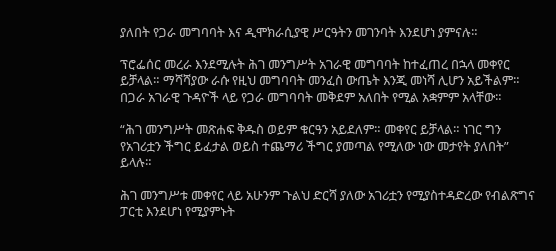ያለበት የጋራ መግባባት እና ዲሞክራሲያዊ ሥርዓትን መገንባት እንደሆነ ያምናሉ።

ፕሮፌሰር መረራ እንደሚሉት ሕገ መንግሥት አገራዊ መግባባት ከተፈጠረ በኋላ መቀየር ይቻላል። ማሻሻያው ራሱ የዚህ መግባባት መንፈስ ውጤት እንጂ መነሻ ሊሆን አይችልም። በጋራ አገራዊ ጉዳዮች ላይ የጋራ መግባባት መቅደም አለበት የሚል አቋምም አላቸው።

“ሕገ መንግሥት መጽሐፍ ቅዱስ ወይም ቁርዓን አይደለም። መቀየር ይቻላል። ነገር ግን የአገሪቷን ችግር ይፈታል ወይስ ተጨማሪ ችግር ያመጣል የሚለው ነው መታየት ያለበት” ይላሉ።

ሕገ መንግሥቱ መቀየር ላይ አሁንም ጉልህ ድርሻ ያለው አገሪቷን የሚያስተዳድረው የብልጽግና ፓርቲ እንደሆነ የሚያምኑት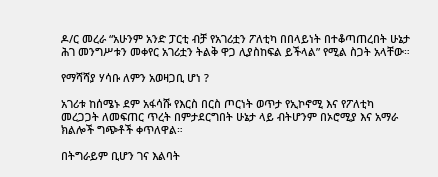ዶ/ር መረራ “አሁንም አንድ ፓርቲ ብቻ የአገሪቷን ፖለቲካ በበላይነት በተቆጣጠረበት ሁኔታ ሕገ መንግሥቱን መቀየር አገሪቷን ትልቅ ዋጋ ሊያስከፍል ይችላል” የሚል ስጋት አላቸው።

የማሻሻያ ሃሳቡ ለምን አወዛጋቢ ሆነ ?

አገሪቱ ከሰሜኑ ደም አፋሳሹ የእርስ በርስ ጦርነት ወጥታ የኢኮኖሚ እና የፖለቲካ መረጋጋት ለመፍጠር ጥረት በምታደርግበት ሁኔታ ላይ ብትሆንም በኦሮሚያ እና አማራ ክልሎች ግጭቶች ቀጥለዋል።

በትግራይም ቢሆን ገና እልባት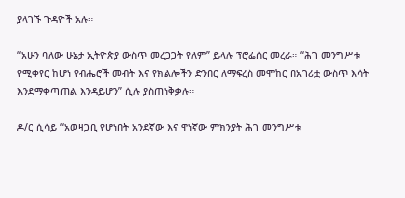ያላገኙ ጉዳዮች አሉ።

“አሁን ባለው ሁኔታ ኢትዮጵያ ውስጥ መረጋጋት የለም” ይላሉ ፕሮፌሰር መረራ። “ሕገ መንግሥቱ የሚቀየር ከሆነ የብሔሮች መብት እና የክልሎችን ድንበር ለማፍረስ መሞከር በአገሪቷ ውስጥ እሳት እንደማቀጣጠል እንዳይሆን” ሲሉ ያስጠነቅቃሉ።

ዶ/ር ሲሳይ “አወዛጋቢ የሆነበት አንደኛው እና ዋነኛው ምክንያት ሕገ መንግሥቱ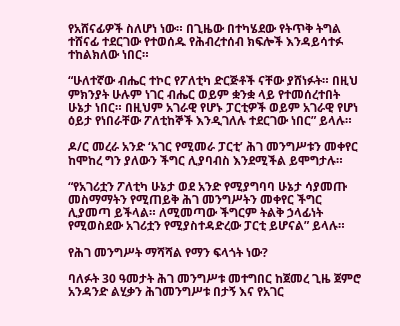የአሸናፊዎች ስለሆነ ነው። በጊዜው በተካሄደው የትጥቅ ትግል ተሸናፊ ተደርገው የተወሰዱ የሕብረተሰብ ክፍሎች እንዳይሳተፉ ተከልክለው ነበር።

“ሁለተኛው ብሔር ተኮር የፖለቲካ ድርጅቶች ናቸው ያሸነፉት። በዚህ ምክንያት ሁሉም ነገር ብሔር ወይም ቋንቋ ላይ የተመሰረተበት ሁኔታ ነበር። በዚህም አገራዊ የሆኑ ፓርቲዎች ወይም አገራዊ የሆነ ዕይታ የነበራቸው ፖለቲከኞች እንዲገለሉ ተደርገው ነበር” ይላሉ።

ዶ/ር መረራ አንድ ‘አገር የሚመራ ፓርቲ’ ሕገ መንግሥቱን መቀየር ከሞከረ ግን ያለውን ችግር ሊያባብስ እንደሚችል ይሞግታሉ።

“የአገሪቷን ፖለቲካ ሁኔታ ወደ አንድ የሚያግባባ ሁኔታ ሳያመጡ መስማማትን የሚጠይቅ ሕገ መንግሥትን መቀየር ችግር ሊያመጣ ይችላል። ለሚመጣው ችግርም ትልቅ ኃላፊነት የሚወስደው አገሪቷን የሚያስተዳድረው ፓርቲ ይሆናል” ይላሉ።

የሕገ መንግሥት ማሻሻል የማን ፍላጎት ነው?

ባለፉት 30 ዓመታት ሕገ መንግሥቱ መተግበር ከጀመረ ጊዜ ጀምሮ አንዳንድ ልሂቃን ሕገመንግሥቱ በታኝ እና የአገር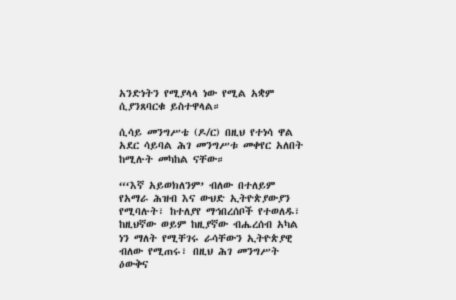አንድነትን የሚያላላ ነው የሚል አቋም ሲያንጸባርቁ ይስተዋላል።

ሲሳይ መንግሥቴ (ዶ/ር) በዚህ የተነሳ ዋል አደር ሳይባል ሕገ መንግሥቱ መቀየር አለበት ከሚሉት መካከል ናቸው።

“‘እኛ አይወክለንም’ ብለው በተለይም የአማራ ሕዝብ እና ውህድ ኢትዮጵያውያን የሚባሉት፣ ከተለያየ ማኅበረሰቦች የተወለዱ፣ ከዚህኛው ወይም ከዚያኛው ብሔረሰብ አካል ነን ማለት የሚቸገሩ ራሳቸውን ኢትዮጵያዊ ብለው የሚጠሩ፣ በዚህ ሕገ መንግሥት ዕውቅና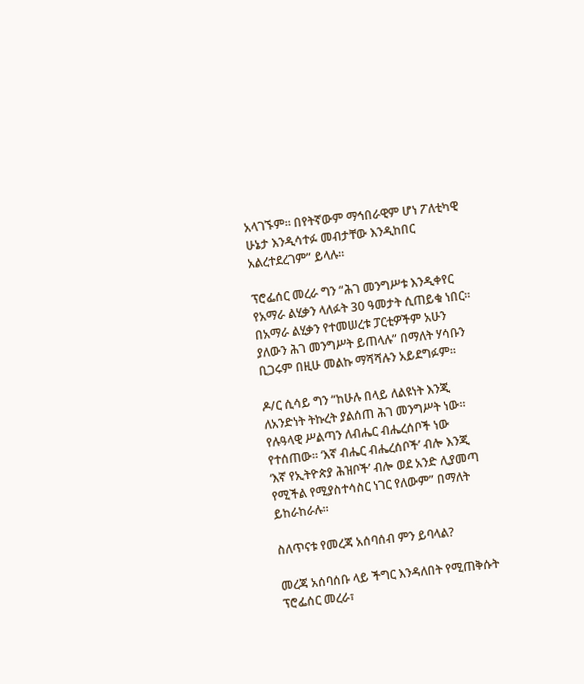አላገኙም። በየትኛውም ማኅበራዊም ሆነ ፖለቲካዊ ሁኔታ እንዲሳተፉ መብታቸው እንዲከበር አልረተደረገም” ይላሉ።

ፕሮፌሰር መረራ ግን “ሕገ መንግሥቱ እንዲቀየር የአማራ ልሂቃን ላለፉት 30 ዓመታት ሲጠይቁ ነበር። በአማራ ልሂቃን የተመሠረቱ ፓርቲዎችም አሁን ያለውን ሕገ መንግሥት ይጠላሉ” በማለት ሃሳቡን ቢጋሩም በዚሁ መልኩ ማሻሻሉን አይደግፉም።

ዶ/ር ሲሳይ ግን “ከሁሉ በላይ ለልዩነት እንጂ ለአንድነት ትኩረት ያልሰጠ ሕገ መንግሥት ነው። የሉዓላዊ ሥልጣን ለብሔር ብሔረሰቦች ነው የተሰጠው። ‘እኛ ብሔር ብሔረሰቦች’ ብሎ እንጂ ‘እኛ የኢትዮጵያ ሕዝቦች’ ብሎ ወደ አንድ ሊያመጣ የሚችል የሚያስተሳስር ነገር የለውም” በማለት ይከራከራሉ።

ስለጥናቱ የመረጃ አሰባሰብ ምን ይባላል?

መረጃ አሰባሰቡ ላይ ችግር እንዳለበት የሚጠቅሱት ፕሮፌሰር መረራ፣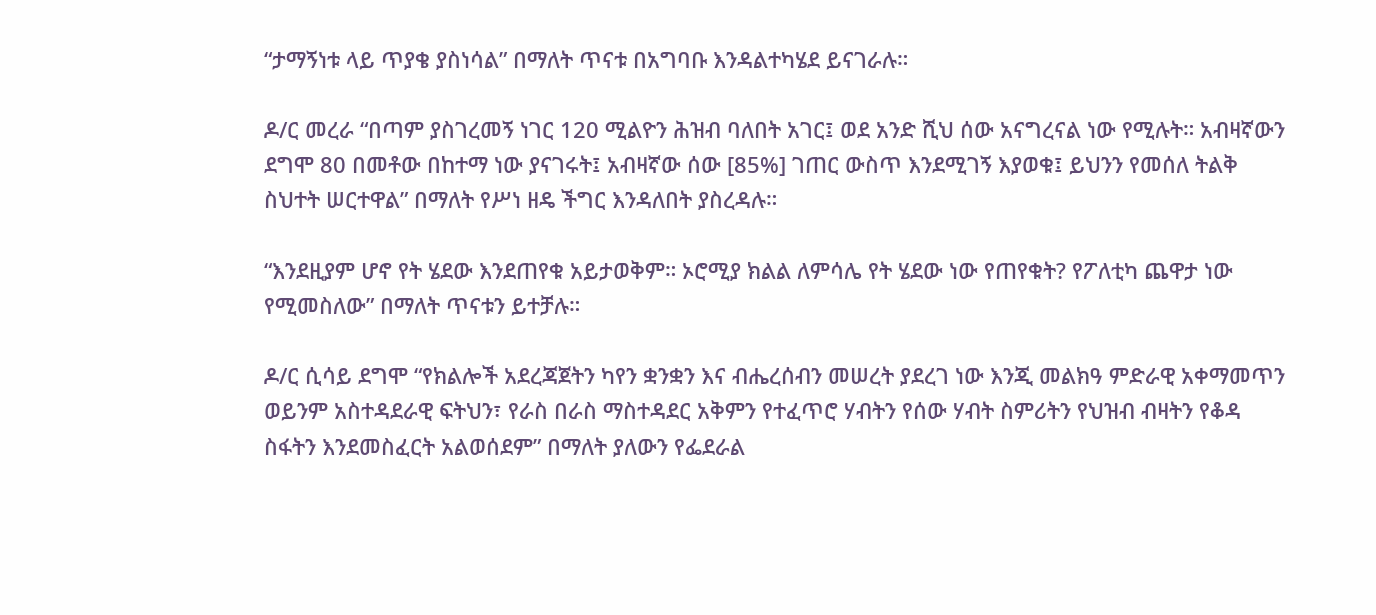“ታማኝነቱ ላይ ጥያቄ ያስነሳል” በማለት ጥናቱ በአግባቡ እንዳልተካሄደ ይናገራሉ።

ዶ/ር መረራ “በጣም ያስገረመኝ ነገር 120 ሚልዮን ሕዝብ ባለበት አገር፤ ወደ አንድ ሺህ ሰው አናግረናል ነው የሚሉት። አብዛኛውን ደግሞ 80 በመቶው በከተማ ነው ያናገሩት፤ አብዛኛው ሰው [85%] ገጠር ውስጥ እንደሚገኝ እያወቁ፤ ይህንን የመሰለ ትልቅ ስህተት ሠርተዋል” በማለት የሥነ ዘዴ ችግር እንዳለበት ያስረዳሉ።

“እንደዚያም ሆኖ የት ሄደው እንደጠየቁ አይታወቅም። ኦሮሚያ ክልል ለምሳሌ የት ሄደው ነው የጠየቁት? የፖለቲካ ጨዋታ ነው የሚመስለው” በማለት ጥናቱን ይተቻሉ።

ዶ/ር ሲሳይ ደግሞ “የክልሎች አደረጃጀትን ካየን ቋንቋን እና ብሔረሰብን መሠረት ያደረገ ነው እንጂ መልክዓ ምድራዊ አቀማመጥን ወይንም አስተዳደራዊ ፍትህን፣ የራስ በራስ ማስተዳደር አቅምን የተፈጥሮ ሃብትን የሰው ሃብት ስምሪትን የህዝብ ብዛትን የቆዳ ስፋትን እንደመስፈርት አልወሰደም” በማለት ያለውን የፌደራል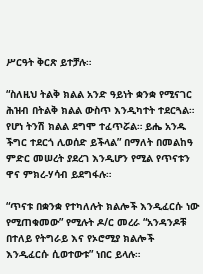ሥርዓት ቅርጽ ይተቻሉ።

“ስለዚህ ትልቅ ክልል አንድ ዓይነት ቋንቋ የሚናገር ሕዝብ በትልቅ ክልል ውስጥ እንዲካተት ተደርጓል። የሆነ ትንሽ ክልል ደግሞ ተፈጥሯል። ይሔ አንዱ ችግር ተደርጎ ሊወሰድ ይችላል” በማለት በመልከዓ ምድር መሠረት ያደረገ እንዲሆን የሚል የጥናቱን ዋና ምክረ-ሃሳብ ይደግፋሉ።

“ጥናቱ በቋንቋ የተካለሉት ክልሎች እንዲፈርሱ ነው የሚጠቁመው” የሚሉት ዶ/ር መረራ “አንዳንዶቹ በተለይ የትግራይ እና የኦሮሚያ ክልሎች እንዲፈርሱ ሲወተውቱ” ነበር ይላሉ።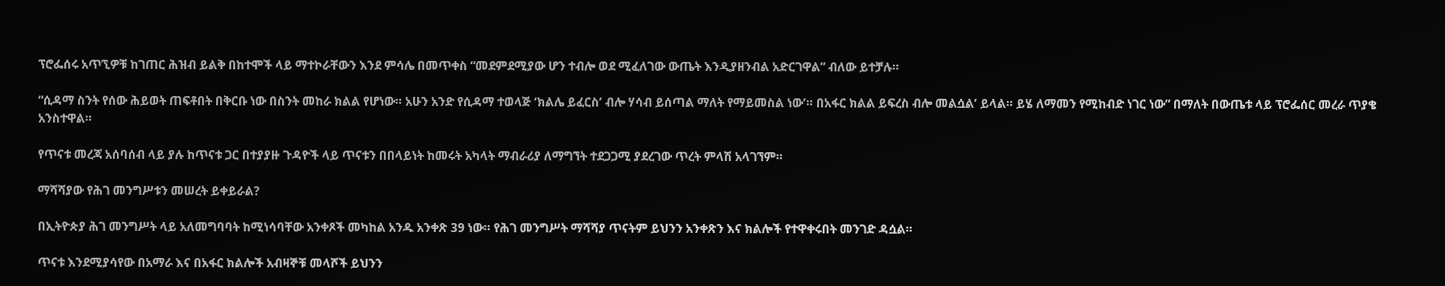ፕሮፌሰሩ አጥኚዎቹ ከገጠር ሕዝብ ይልቅ በከተሞች ላይ ማተኮራቸውን እንደ ምሳሌ በመጥቀስ “መደምደሚያው ሆን ተብሎ ወደ ሚፈለገው ውጤት እንዲያዘንብል አድርገዋል” ብለው ይተቻሉ።

“ሲዳማ ስንት የሰው ሕይወት ጠፍቶበት በቅርቡ ነው በስንት መከራ ክልል የሆነው። አሁን አንድ የሲዳማ ተወላጅ ‘ክልሌ ይፈርስ’ ብሎ ሃሳብ ይሰጣል ማለት የማይመስል ነው’። በአፋር ክልል ይፍረስ ብሎ መልሷል’ ይላል። ይሄ ለማመን የሚከብድ ነገር ነው” በማለት በውጤቱ ላይ ፕሮፌሰር መረራ ጥያቄ አንስተዋል።

የጥናቱ መረጃ አሰባሰብ ላይ ያሉ ከጥናቱ ጋር በተያያዙ ጉዳዮች ላይ ጥናቱን በበላይነት ከመሩት አካላት ማብራሪያ ለማግኘት ተደጋጋሚ ያደረገው ጥረት ምላሽ አላገኘም።

ማሻሻያው የሕገ መንግሥቱን መሠረት ይቀይራል?

በኢትዮጵያ ሕገ መንግሥት ላይ አለመግባባት ከሚነሳባቸው አንቀጾች መካከል አንዱ አንቀጽ 39 ነው። የሕገ መንግሥት ማሻሻያ ጥናትም ይህንን አንቀጽን እና ክልሎች የተዋቀሩበት መንገድ ዳሷል።

ጥናቱ እንደሚያሳየው በአማራ እና በአፋር ክልሎች አብዛኞቹ መላሾች ይህንን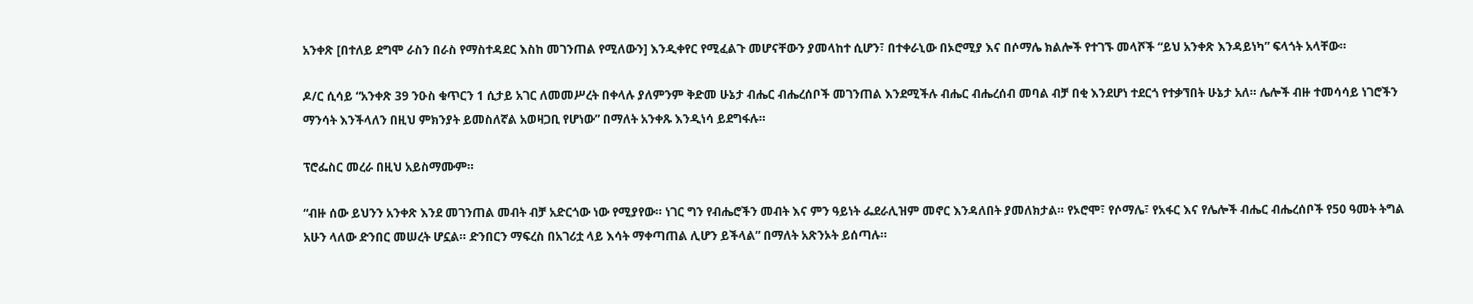አንቀጽ [በተለይ ደግሞ ራስን በራስ የማስተዳደር እስከ መገንጠል የሚለውን] እንዲቀየር የሚፈልጉ መሆናቸውን ያመላከተ ሲሆን፣ በተቀራኒው በኦሮሚያ እና በሶማሌ ክልሎች የተገኙ መላሾች “ይህ አንቀጽ እንዳይነካ” ፍላጎት አላቸው።

ዶ/ር ሲሳይ “አንቀጽ 39 ንዑስ ቁጥርን 1 ሲታይ አገር ለመመሥረት በቀላሉ ያለምንም ቅድመ ሁኔታ ብሔር ብሔረሰቦች መገንጠል እንደሚችሉ ብሔር ብሔረሰብ መባል ብቻ በቂ እንደሆነ ተደርጎ የተቃኘበት ሁኔታ አለ። ሌሎች ብዙ ተመሳሳይ ነገሮችን ማንሳት እንችላለን በዚህ ምክንያት ይመስለኛል አወዛጋቢ የሆነው” በማለት አንቀጹ እንዲነሳ ይደግፋሉ።

ፕሮፌስር መረራ በዚህ አይስማሙም።

“ብዙ ሰው ይህንን አንቀጽ እንደ መገንጠል መብት ብቻ አድርጎው ነው የሚያየው። ነገር ግን የብሔሮችን መብት እና ምን ዓይነት ፌደራሊዝም መኖር እንዳለበት ያመለክታል። የኦሮሞ፣ የሶማሌ፣ የአፋር እና የሌሎች ብሔር ብሔረሰቦች የ50 ዓመት ትግል አሁን ላለው ድንበር መሠረት ሆኗል። ድንበርን ማፍረስ በአገሪቷ ላይ እሳት ማቀጣጠል ሊሆን ይችላል” በማለት አጽንኦት ይሰጣሉ።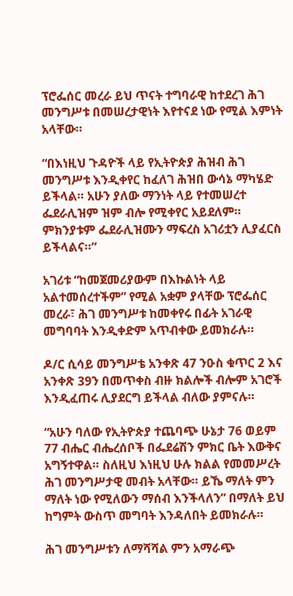ፕሮፌሰር መረራ ይህ ጥናት ተግባራዊ ከተደረገ ሕገ መንግሥቱ በመሠረታዊነት እየተናደ ነው የሚል እምነት አላቸው።

“በእነዚህ ጉዳዮች ላይ የኢትዮጵያ ሕዝብ ሕገ መንግሥቱ እንዲቀየር ከፈለገ ሕዝበ ውሳኔ ማካሄድ ይችላል። አሁን ያለው ማንነት ላይ የተመሠረተ ፌደራሊዝም ዝም ብሎ የሚቀየር አይደለም። ምክንያቱም ፌደራሊዝሙን ማፍረስ አገሪቷን ሊያፈርስ ይችላልና።”

አገሪቱ “ከመጀመሪያውም በእኩልነት ላይ አልተመሰረተችም” የሚል አቋም ያላቸው ፕሮፌሰር መረራ፣ ሕገ መንግሥቱ ከመቀየሩ በፊት አገራዊ መግባባት እንዲቀድም አጥብቀው ይመክራሉ።

ዶ/ር ሲሳይ መንግሥቴ አንቀጽ 47 ንዑስ ቁጥር 2 እና አንቀጽ 39ን በመጥቀስ ብዙ ክልሎች ብሎም አገሮች እንዲፈጠሩ ሊያደርግ ይችላል ብለው ያምናሉ።

“አሁን ባለው የኢትዮጵያ ተጨባጭ ሁኔታ 76 ወይም 77 ብሔር ብሔረሰቦች በፌደሬሽን ምክር ቤት እውቅና አግኝተዋል። ስለዚህ እነዚህ ሁሉ ክልል የመመሥረት ሕገ መንግሥታዊ መብት አላቸው። ይኼ ማለት ምን ማለት ነው የሚለውን ማሰብ እንችላለን” በማለት ይህ ከግምት ውስጥ መግባት እንዳለበት ይመክራሉ።

ሕገ መንግሥቱን ለማሻሻል ምን አማራጭ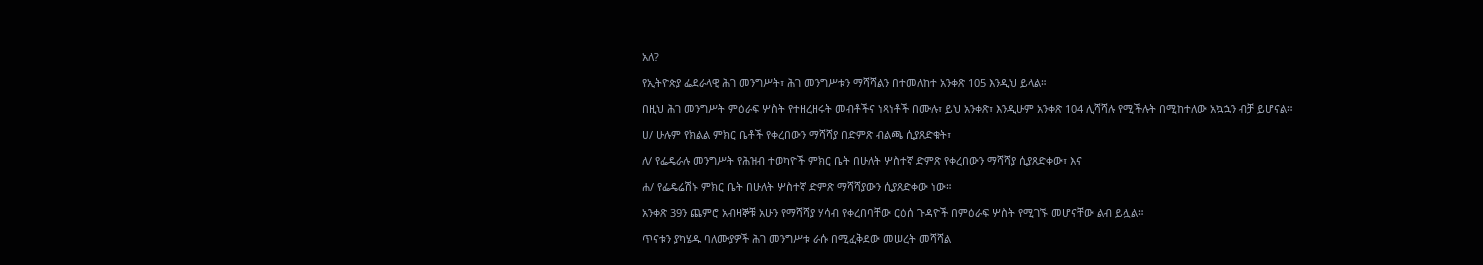አለ?

የኢትዮጵያ ፌደራላዊ ሕገ መንግሥት፣ ሕገ መንግሥቱን ማሻሻልን በተመለከተ አንቀጽ 105 እንዲህ ይላል።

በዚህ ሕገ መንግሥት ምዕራፍ ሦስት የተዘረዘሩት መብቶችና ነጻነቶች በሙሉ፣ ይህ አንቀጽ፣ እንዲሁም አንቀጽ 104 ሊሻሻሉ የሚችሉት በሚከተለው አኳኋን ብቻ ይሆናል።

ሀ/ ሁሉም የክልል ምክር ቤቶች የቀረበውን ማሻሻያ በድምጽ ብልጫ ሲያጸድቁት፣

ለ/ የፌዴራሉ መንግሥት የሕዝብ ተወካዮች ምክር ቤት በሁለት ሦስተኛ ድምጽ የቀረበውን ማሻሻያ ሲያጸድቀው፣ እና

ሐ/ የፌዴሬሽኑ ምክር ቤት በሁለት ሦስተኛ ድምጽ ማሻሻያውን ሲያጸድቀው ነው።

አንቀጽ 39ን ጨምሮ አብዛኞቹ አሁን የማሻሻያ ሃሳብ የቀረበባቸው ርዕሰ ጉዳዮች በምዕራፍ ሦስት የሚገኙ መሆናቸው ልብ ይሏል።

ጥናቱን ያካሄዱ ባለሙያዎች ሕገ መንግሥቱ ራሱ በሚፈቅደው መሠረት መሻሻል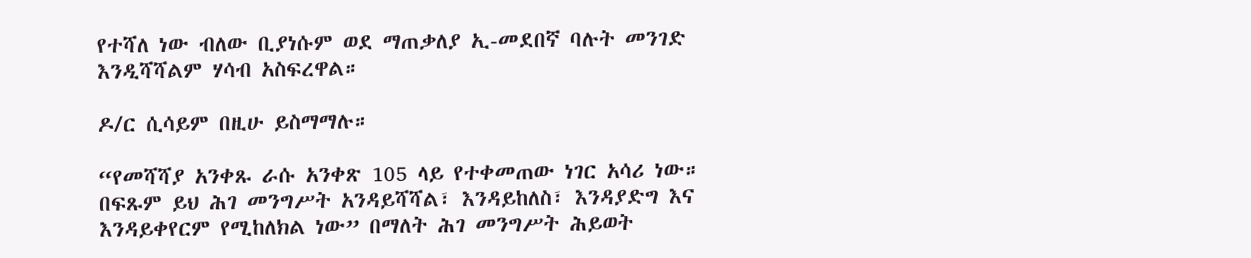የተሻለ ነው ብለው ቢያነሱም ወደ ማጠቃለያ ኢ-መደበኛ ባሉት መንገድ እንዲሻሻልም ሃሳብ አስፍረዋል።

ዶ/ር ሲሳይም በዚሁ ይስማማሉ።

“የመሻሻያ አንቀጹ ራሱ አንቀጽ 105 ላይ የተቀመጠው ነገር አሳሪ ነው። በፍጹም ይህ ሕገ መንግሥት አንዳይሻሻል፣ እንዳይከለስ፣ እንዳያድግ እና እንዳይቀየርም የሚከለክል ነው” በማለት ሕገ መንግሥት ሕይወት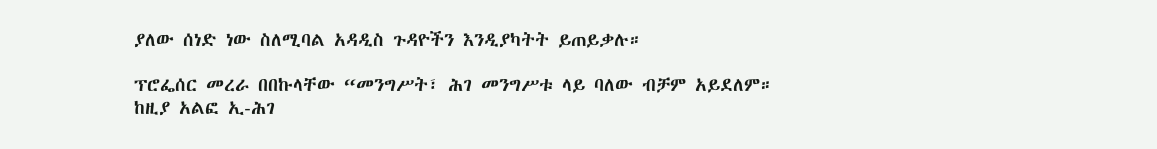ያለው ሰነድ ነው ስለሚባል አዳዲስ ጉዳዮችን እንዲያካትት ይጠይቃሉ።

ፕሮፌሰር መረራ በበኩላቸው “መንግሥት፣ ሕገ መንግሥቱ ላይ ባለው ብቻም አይደለም። ከዚያ አልፎ ኢ-ሕገ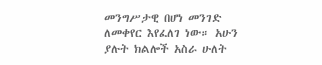መንግሥታዊ በሆነ መንገድ ለመቀየር እየፈለገ ነው። አሁን ያሉት ክልሎች አስራ ሁለት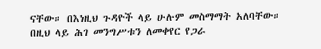ናቸው። በእነዚህ ጉዳዮች ላይ ሁሉም መስማማት አለባቸው። በዚህ ላይ ሕገ መንግሥቱን ለመቀየር የጋራ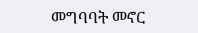መግባባት መኖር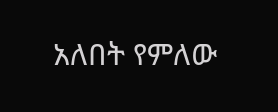አለበት የምለው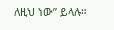ለዚህ ነው” ይላሉ።